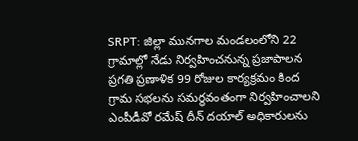SRPT: జిల్లా మునగాల మండలంలోని 22 గ్రామాల్లో నేడు నిర్వహించనున్న ప్రజాపాలన ప్రగతి ప్రణాళిక 99 రోజుల కార్యక్రమం కింద గ్రామ సభలను సమర్థవంతంగా నిర్వహించాలని ఎంపీడీవో రమేష్ దీన్ దయాల్ అధికారులను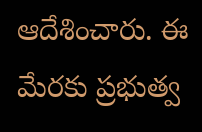ఆదేశించారు. ఈ మేరకు ప్రభుత్వ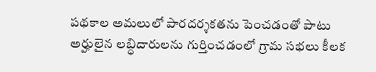పథకాల అమలులో పారదర్శకతను పెంచడంతో పాటు అర్హులైన లబ్ధిదారులను గుర్తించడంలో గ్రామ సభలు కీలక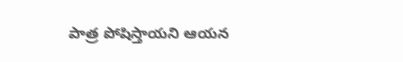పాత్ర పోషిస్తాయని ఆయన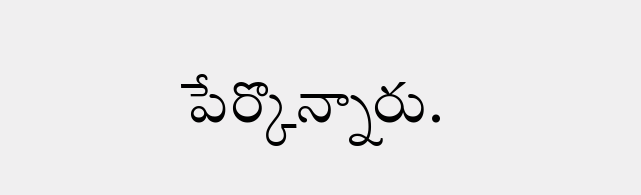పేర్కొన్నారు.